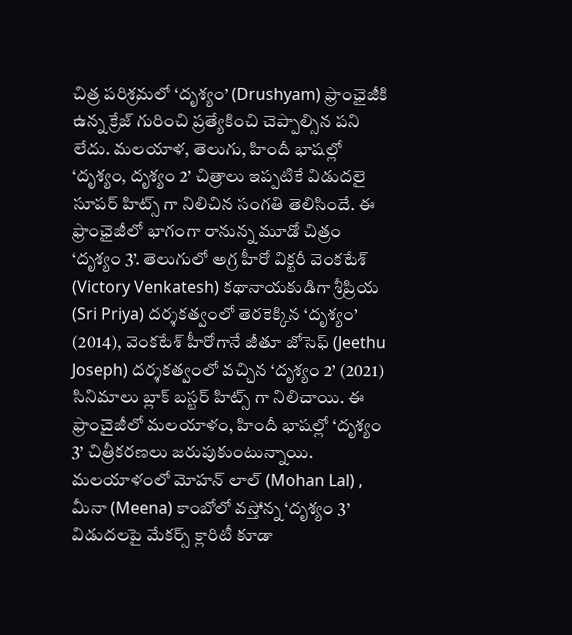చిత్ర పరిశ్రమలో ‘దృశ్యం’ (Drushyam) ఫ్రాంఛైజీకి ఉన్న క్రేజ్ గురించి ప్రత్యేకించి చెప్పాల్సిన పని లేదు. మలయాళ, తెలుగు, హిందీ భాషల్లో ‘దృశ్యం, దృశ్యం 2’ చిత్రాలు ఇప్పటికే విడుదలై సూపర్ హిట్స్ గా నిలిచిన సంగతి తెలిసిందే. ఈ ఫ్రాంఛైజీలో భాగంగా రానున్న మూడో చిత్రం ‘దృశ్యం 3’. తెలుగులో అగ్ర హీరో విక్టరీ వెంకటేశ్ (Victory Venkatesh) కథానాయకుడిగా శ్రీప్రియ (Sri Priya) దర్శకత్వంలో తెరకెక్కిన ‘దృశ్యం’ (2014), వెంకటేశ్ హీరోగానే జీతూ జోసెఫ్ (Jeethu Joseph) దర్శకత్వంలో వచ్చిన ‘దృశ్యం 2’ (2021) సినిమాలు బ్లాక్ బస్టర్ హిట్స్ గా నిలిచాయి. ఈ ఫ్రాంచైజీలో మలయాళం, హిందీ భాషల్లో ‘దృశ్యం 3’ చిత్రీకరణలు జరుపుకుంటున్నాయి. మలయాళంలో మోహన్ లాల్ (Mohan Lal) , మీనా (Meena) కాంబోలో వస్తోన్న ‘దృశ్యం 3’ విడుదలపై మేకర్స్ క్లారిటీ కూడా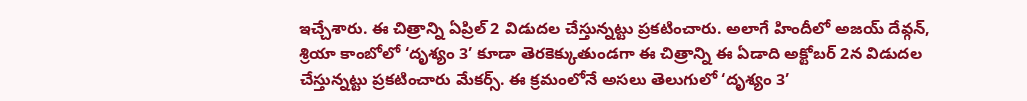ఇచ్చేశారు. ఈ చిత్రాన్ని ఏప్రిల్ 2 విడుదల చేస్తున్నట్టు ప్రకటించారు. అలాగే హిందీలో అజయ్ దేవ్గన్, శ్రియా కాంబోలో ‘దృశ్యం 3’ కూడా తెరకెక్కుతుండగా ఈ చిత్రాన్ని ఈ ఏడాది అక్టోబర్ 2న విడుదల చేస్తున్నట్టు ప్రకటించారు మేకర్స్. ఈ క్రమంలోనే అసలు తెలుగులో ‘దృశ్యం 3’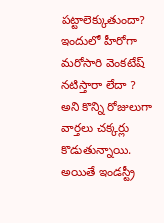పట్టాలెక్కుతుందా? ఇందులో హీరోగా మరోసారి వెంకటేష్ నటిస్తారా లేదా ? అని కొన్ని రోజులుగా వార్తలు చక్కర్లు కొడుతున్నాయి.
అయితే ఇండస్ట్రీ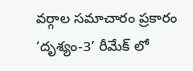వర్గాల సమాచారం ప్రకారం ‘దృశ్యం-3’ రీమేక్ లో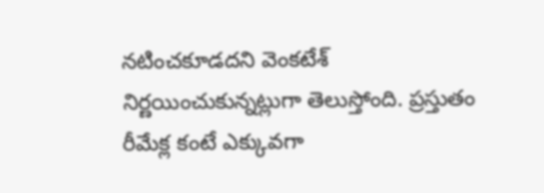నటించకూడదని వెంకటేశ్ నిర్ణయించుకున్నట్లుగా తెలుస్తోంది. ప్రస్తుతం రీమేక్ల కంటే ఎక్కువగా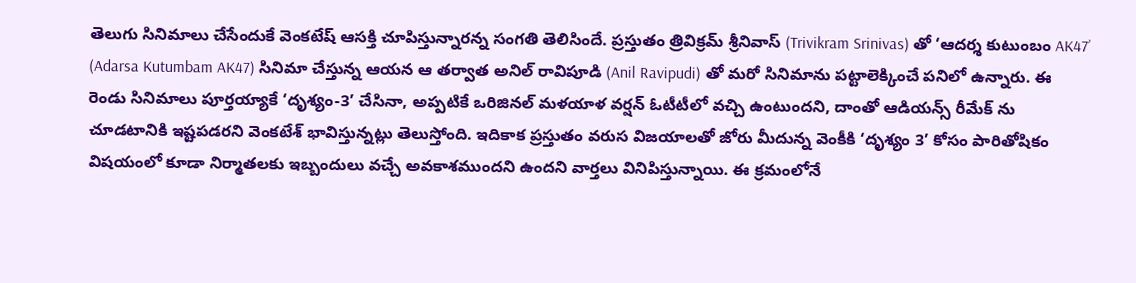తెలుగు సినిమాలు చేసేందుకే వెంకటేష్ ఆసక్తి చూపిస్తున్నారన్న సంగతి తెలిసిందే. ప్రస్తుతం త్రివిక్రమ్ శ్రీనివాస్ (Trivikram Srinivas) తో ‘ఆదర్శ కుటుంబం AK47’ (Adarsa Kutumbam AK47) సినిమా చేస్తున్న ఆయన ఆ తర్వాత అనిల్ రావిపూడి (Anil Ravipudi) తో మరో సినిమాను పట్టాలెక్కించే పనిలో ఉన్నారు. ఈ రెండు సినిమాలు పూర్తయ్యాకే ‘దృశ్యం-3’ చేసినా, అప్పటికే ఒరిజినల్ మళయాళ వర్షన్ ఓటీటీలో వచ్చి ఉంటుందని, దాంతో ఆడియన్స్ రీమేక్ ను చూడటానికి ఇష్టపడరని వెంకటేశ్ భావిస్తున్నట్లు తెలుస్తోంది. ఇదికాక ప్రస్తుతం వరుస విజయాలతో జోరు మీదున్న వెంకీకి ‘దృశ్యం 3’ కోసం పారితోషికం విషయంలో కూడా నిర్మాతలకు ఇబ్బందులు వచ్చే అవకాశముందని ఉందని వార్తలు వినిపిస్తున్నాయి. ఈ క్రమంలోనే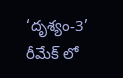‘దృశ్యం-3’ రీమేక్ లో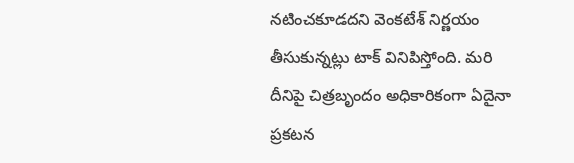నటించకూడదని వెంకటేశ్ నిర్ణయం తీసుకున్నట్లు టాక్ వినిపిస్తోంది. మరి దీనిపై చిత్రబృందం అధికారికంగా ఏదైనా ప్రకటన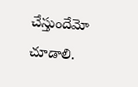చేస్తుందేమో చూడాలి.